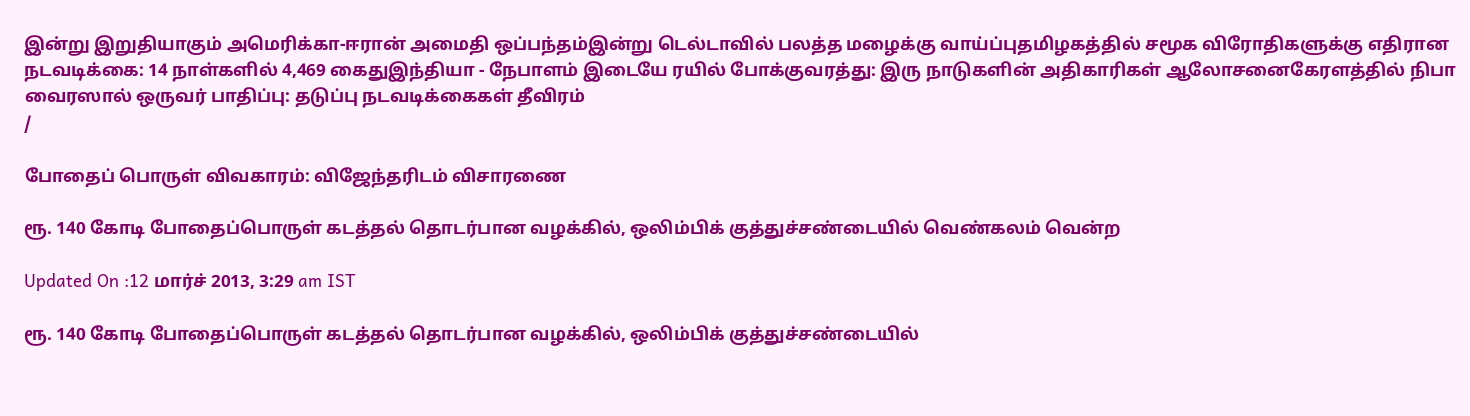இன்று இறுதியாகும் அமெரிக்கா-ஈரான் அமைதி ஒப்பந்தம்இன்று டெல்டாவில் பலத்த மழைக்கு வாய்ப்புதமிழகத்தில் சமூக விரோதிகளுக்கு எதிரான நடவடிக்கை: 14 நாள்களில் 4,469 கைதுஇந்தியா - நேபாளம் இடையே ரயில் போக்குவரத்து: இரு நாடுகளின் அதிகாரிகள் ஆலோசனைகேரளத்தில் நிபா வைரஸால் ஒருவர் பாதிப்பு: தடுப்பு நடவடிக்கைகள் தீவிரம்
/

போதைப் பொருள் விவகாரம்: விஜேந்தரிடம் விசாரணை

ரூ. 140 கோடி போதைப்பொருள் கடத்தல் தொடர்பான வழக்கில், ஒலிம்பிக் குத்துச்சண்டையில் வெண்கலம் வென்ற

Updated On :12 மார்ச் 2013, 3:29 am IST

ரூ. 140 கோடி போதைப்பொருள் கடத்தல் தொடர்பான வழக்கில், ஒலிம்பிக் குத்துச்சண்டையில்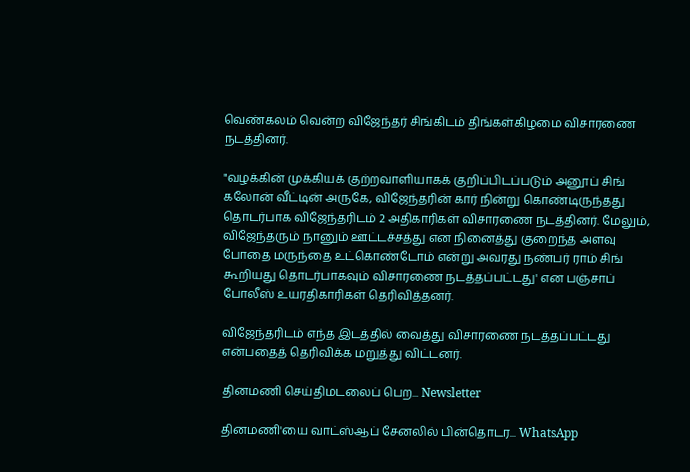வெண்கலம் வென்ற விஜேந்தர் சிங்கிடம் திங்கள்கிழமை விசாரணை நடத்தினர்.

"வழக்கின் முக்கியக் குற்றவாளியாகக் குறிப்பிடப்படும் அனூப் சிங் கலோன் வீட்டின் அருகே, விஜேந்தரின் கார் நின்று கொண்டிருந்தது தொடர்பாக விஜேந்தரிடம் 2 அதிகாரிகள் விசாரணை நடத்தினர். மேலும், விஜேந்தரும் நானும் ஊட்டச்சத்து என நினைத்து குறைந்த அளவு போதை மருந்தை உட்கொண்டோம் என்று அவரது நண்பர் ராம் சிங் கூறியது தொடர்பாகவும் விசாரணை நடத்தப்பட்டது' என பஞ்சாப் போலீஸ் உயரதிகாரிகள் தெரிவித்தனர்.

விஜேந்தரிடம் எந்த இடத்தில் வைத்து விசாரணை நடத்தப்பட்டது என்பதைத் தெரிவிக்க மறுத்து விட்டனர்.

தினமணி செய்திமடலைப் பெற... Newsletter

தினமணி'யை வாட்ஸ்ஆப் சேனலில் பின்தொடர... WhatsApp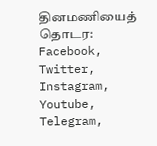தினமணியைத் தொடர: Facebook, Twitter, Instagram, Youtube, Telegram,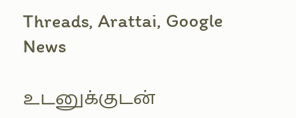Threads, Arattai, Google News

உடனுக்குடன்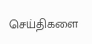செய்திகளை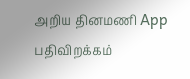அறிய தினமணி App பதிவிறக்கம்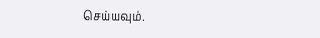செய்யவும்.